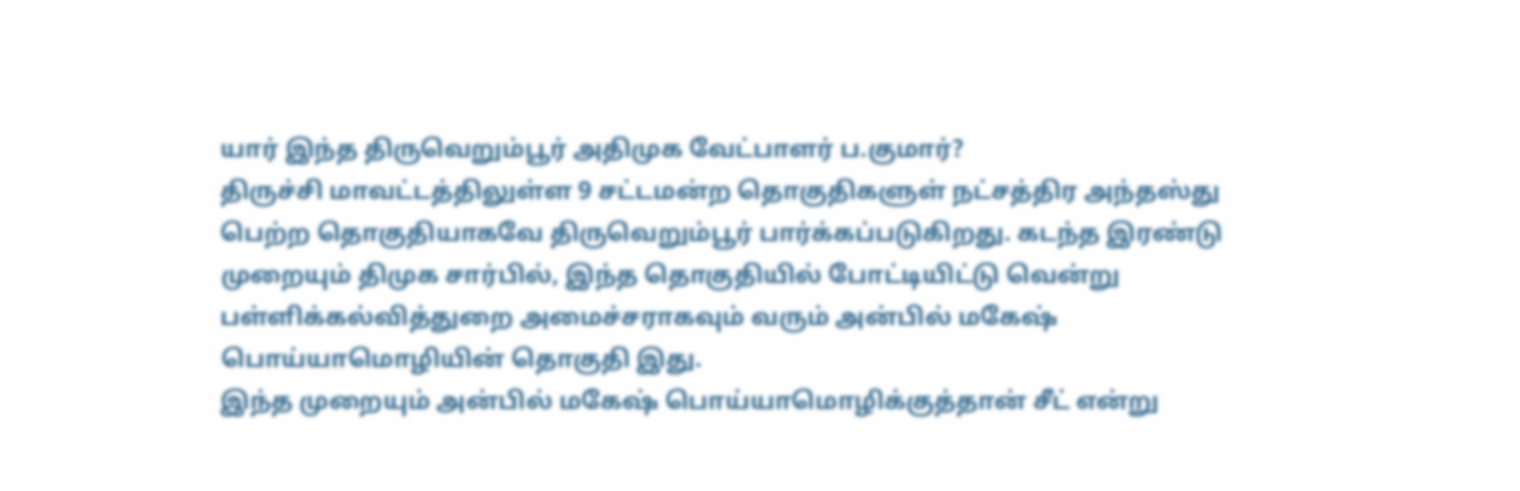யார் இந்த திருவெறும்பூர் அதிமுக வேட்பாளர் ப.குமார்?
திருச்சி மாவட்டத்திலுள்ள 9 சட்டமன்ற தொகுதிகளுள் நட்சத்திர அந்தஸ்து பெற்ற தொகுதியாகவே திருவெறும்பூர் பார்க்கப்படுகிறது. கடந்த இரண்டு முறையும் திமுக சார்பில், இந்த தொகுதியில் போட்டியிட்டு வென்று பள்ளிக்கல்வித்துறை அமைச்சராகவும் வரும் அன்பில் மகேஷ் பொய்யாமொழியின் தொகுதி இது.
இந்த முறையும் அன்பில் மகேஷ் பொய்யாமொழிக்குத்தான் சீட் என்று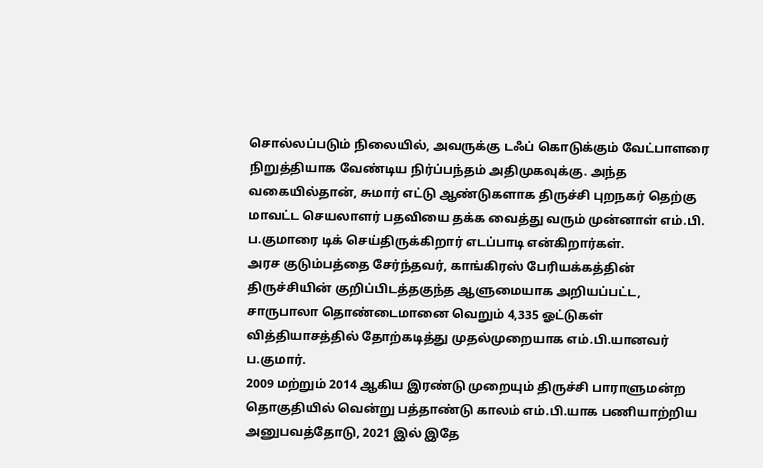சொல்லப்படும் நிலையில், அவருக்கு டஃப் கொடுக்கும் வேட்பாளரை நிறுத்தியாக வேண்டிய நிர்ப்பந்தம் அதிமுகவுக்கு. அந்த வகையில்தான், சுமார் எட்டு ஆண்டுகளாக திருச்சி புறநகர் தெற்கு மாவட்ட செயலாளர் பதவியை தக்க வைத்து வரும் முன்னாள் எம்.பி. ப.குமாரை டிக் செய்திருக்கிறார் எடப்பாடி என்கிறார்கள்.
அரச குடும்பத்தை சேர்ந்தவர், காங்கிரஸ் பேரியக்கத்தின் திருச்சியின் குறிப்பிடத்தகுந்த ஆளுமையாக அறியப்பட்ட, சாருபாலா தொண்டைமானை வெறும் 4,335 ஓட்டுகள் வித்தியாசத்தில் தோற்கடித்து முதல்முறையாக எம்.பி.யானவர் ப.குமார்.
2009 மற்றும் 2014 ஆகிய இரண்டு முறையும் திருச்சி பாராளுமன்ற தொகுதியில் வென்று பத்தாண்டு காலம் எம்.பி.யாக பணியாற்றிய அனுபவத்தோடு, 2021 இல் இதே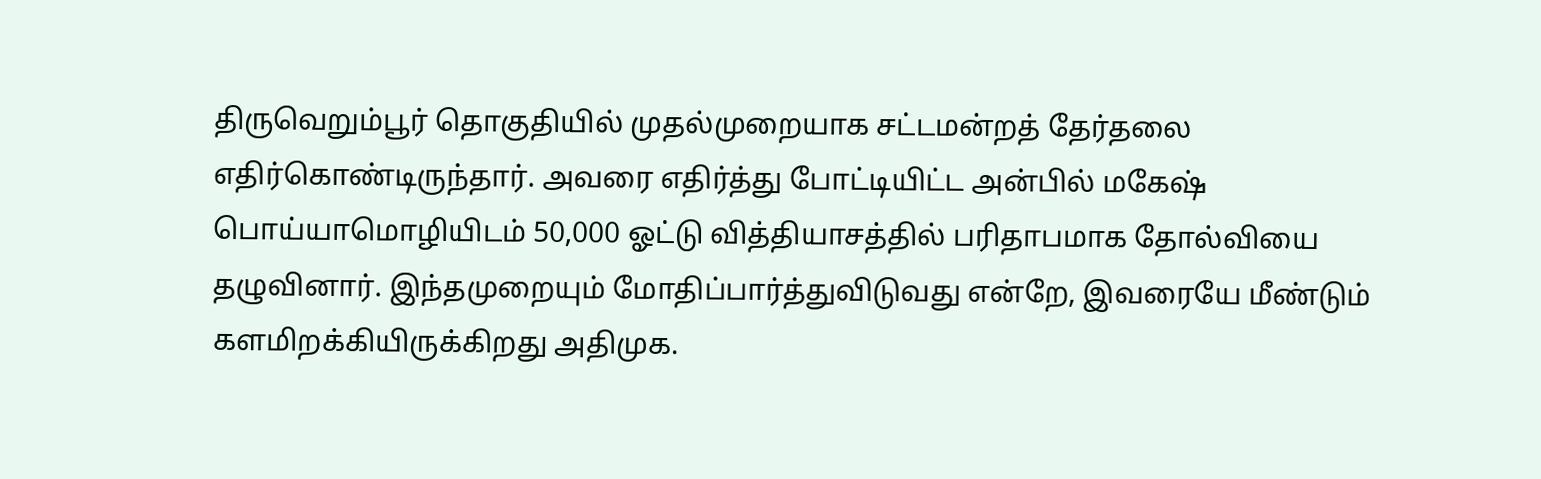திருவெறும்பூர் தொகுதியில் முதல்முறையாக சட்டமன்றத் தேர்தலை எதிர்கொண்டிருந்தார். அவரை எதிர்த்து போட்டியிட்ட அன்பில் மகேஷ் பொய்யாமொழியிடம் 50,000 ஓட்டு வித்தியாசத்தில் பரிதாபமாக தோல்வியை தழுவினார். இந்தமுறையும் மோதிப்பார்த்துவிடுவது என்றே, இவரையே மீண்டும் களமிறக்கியிருக்கிறது அதிமுக.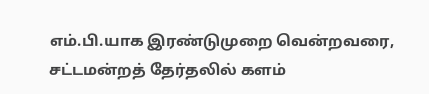எம்.பி.யாக இரண்டுமுறை வென்றவரை, சட்டமன்றத் தேர்தலில் களம்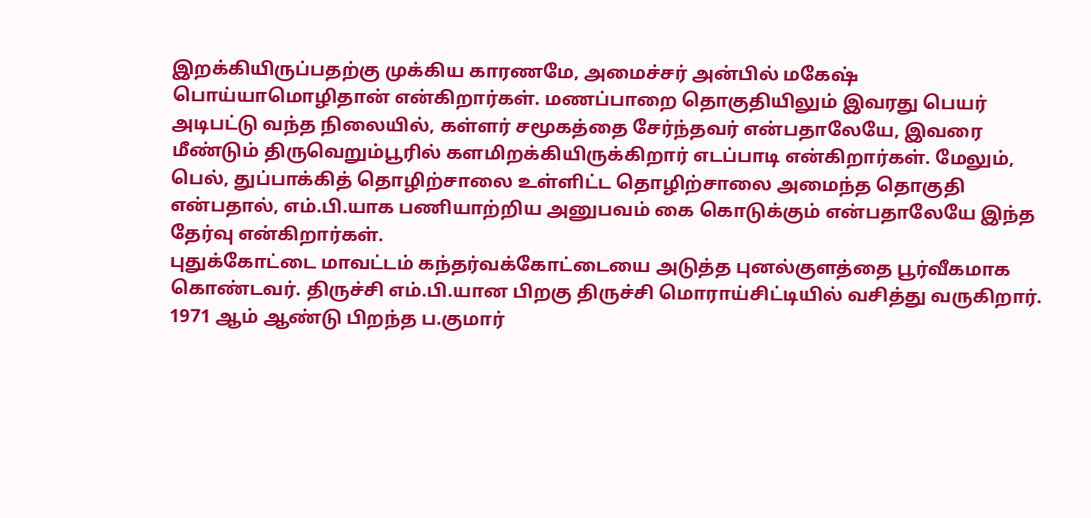இறக்கியிருப்பதற்கு முக்கிய காரணமே, அமைச்சர் அன்பில் மகேஷ் பொய்யாமொழிதான் என்கிறார்கள். மணப்பாறை தொகுதியிலும் இவரது பெயர் அடிபட்டு வந்த நிலையில், கள்ளர் சமூகத்தை சேர்ந்தவர் என்பதாலேயே, இவரை மீண்டும் திருவெறும்பூரில் களமிறக்கியிருக்கிறார் எடப்பாடி என்கிறார்கள். மேலும், பெல், துப்பாக்கித் தொழிற்சாலை உள்ளிட்ட தொழிற்சாலை அமைந்த தொகுதி என்பதால், எம்.பி.யாக பணியாற்றிய அனுபவம் கை கொடுக்கும் என்பதாலேயே இந்த தேர்வு என்கிறார்கள்.
புதுக்கோட்டை மாவட்டம் கந்தர்வக்கோட்டையை அடுத்த புனல்குளத்தை பூர்வீகமாக கொண்டவர். திருச்சி எம்.பி.யான பிறகு திருச்சி மொராய்சிட்டியில் வசித்து வருகிறார். 1971 ஆம் ஆண்டு பிறந்த ப.குமார்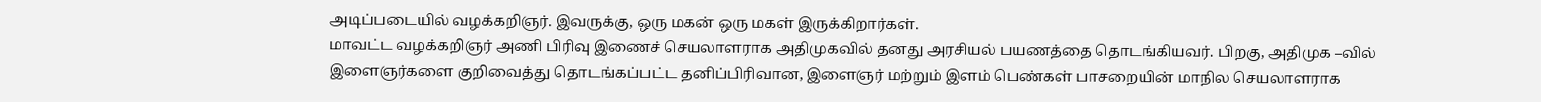அடிப்படையில் வழக்கறிஞர். இவருக்கு, ஒரு மகன் ஒரு மகள் இருக்கிறார்கள்.
மாவட்ட வழக்கறிஞர் அணி பிரிவு இணைச் செயலாளராக அதிமுகவில் தனது அரசியல் பயணத்தை தொடங்கியவர். பிறகு, அதிமுக –வில் இளைஞர்களை குறிவைத்து தொடங்கப்பட்ட தனிப்பிரிவான, இளைஞர் மற்றும் இளம் பெண்கள் பாசறையின் மாநில செயலாளராக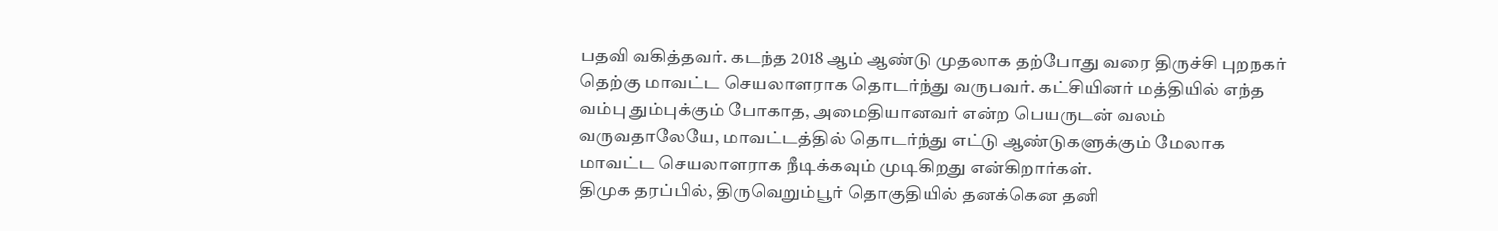பதவி வகித்தவர். கடந்த 2018 ஆம் ஆண்டு முதலாக தற்போது வரை திருச்சி புறநகர் தெற்கு மாவட்ட செயலாளராக தொடர்ந்து வருபவர். கட்சியினர் மத்தியில் எந்த வம்பு தும்புக்கும் போகாத, அமைதியானவர் என்ற பெயருடன் வலம் வருவதாலேயே, மாவட்டத்தில் தொடர்ந்து எட்டு ஆண்டுகளுக்கும் மேலாக மாவட்ட செயலாளராக நீடிக்கவும் முடிகிறது என்கிறார்கள்.
திமுக தரப்பில், திருவெறும்பூர் தொகுதியில் தனக்கென தனி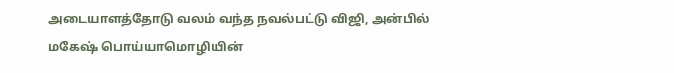அடையாளத்தோடு வலம் வந்த நவல்பட்டு விஜி, அன்பில் மகேஷ் பொய்யாமொழியின்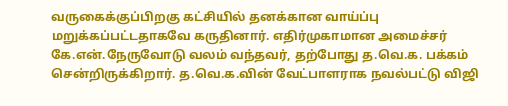வருகைக்குப்பிறகு கட்சியில் தனக்கான வாய்ப்பு மறுக்கப்பட்டதாகவே கருதினார். எதிர்முகாமான அமைச்சர் கே.என்.நேருவோடு வலம் வந்தவர், தற்போது த.வெ.க. பக்கம் சென்றிருக்கிறார். த.வெ.க.வின் வேட்பாளராக நவல்பட்டு விஜி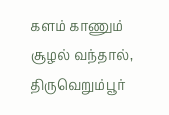களம் காணும் சூழல் வந்தால், திருவெறும்பூர்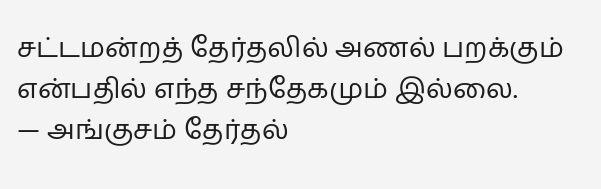சட்டமன்றத் தேர்தலில் அணல் பறக்கும் என்பதில் எந்த சந்தேகமும் இல்லை.
— அங்குசம் தேர்தல்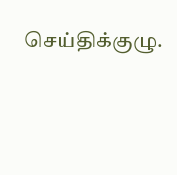செய்திக்குழு.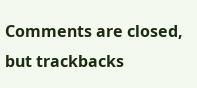Comments are closed, but trackbacks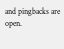and pingbacks are open.